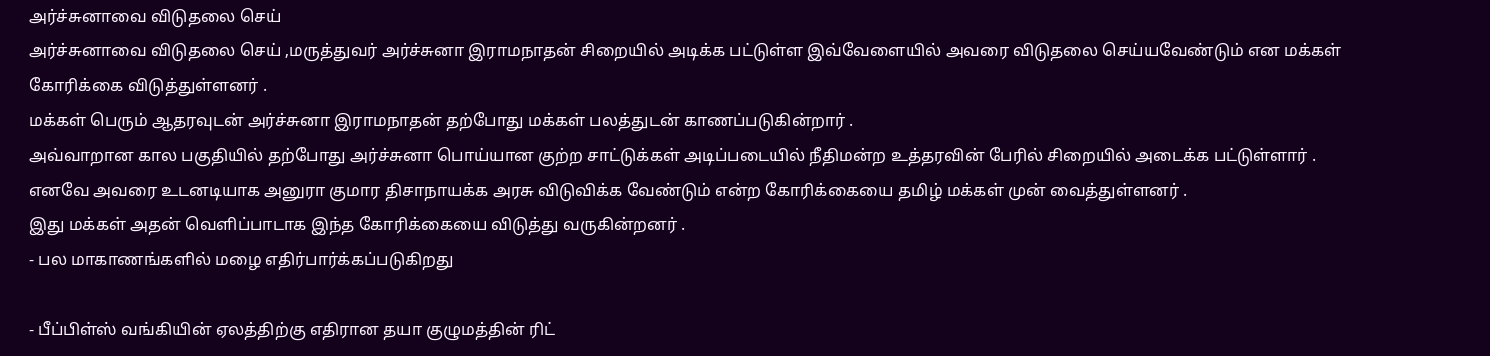அர்ச்சுனாவை விடுதலை செய்
அர்ச்சுனாவை விடுதலை செய் ,மருத்துவர் அர்ச்சுனா இராமநாதன் சிறையில் அடிக்க பட்டுள்ள இவ்வேளையில் அவரை விடுதலை செய்யவேண்டும் என மக்கள் கோரிக்கை விடுத்துள்ளனர் .
மக்கள் பெரும் ஆதரவுடன் அர்ச்சுனா இராமநாதன் தற்போது மக்கள் பலத்துடன் காணப்படுகின்றார் .
அவ்வாறான கால பகுதியில் தற்போது அர்ச்சுனா பொய்யான குற்ற சாட்டுக்கள் அடிப்படையில் நீதிமன்ற உத்தரவின் பேரில் சிறையில் அடைக்க பட்டுள்ளார் .
எனவே அவரை உடனடியாக அனுரா குமார திசாநாயக்க அரசு விடுவிக்க வேண்டும் என்ற கோரிக்கையை தமிழ் மக்கள் முன் வைத்துள்ளனர் .
இது மக்கள் அதன் வெளிப்பாடாக இந்த கோரிக்கையை விடுத்து வருகின்றனர் .
- பல மாகாணங்களில் மழை எதிர்பார்க்கப்படுகிறது

- பீப்பிள்ஸ் வங்கியின் ஏலத்திற்கு எதிரான தயா குழுமத்தின் ரிட்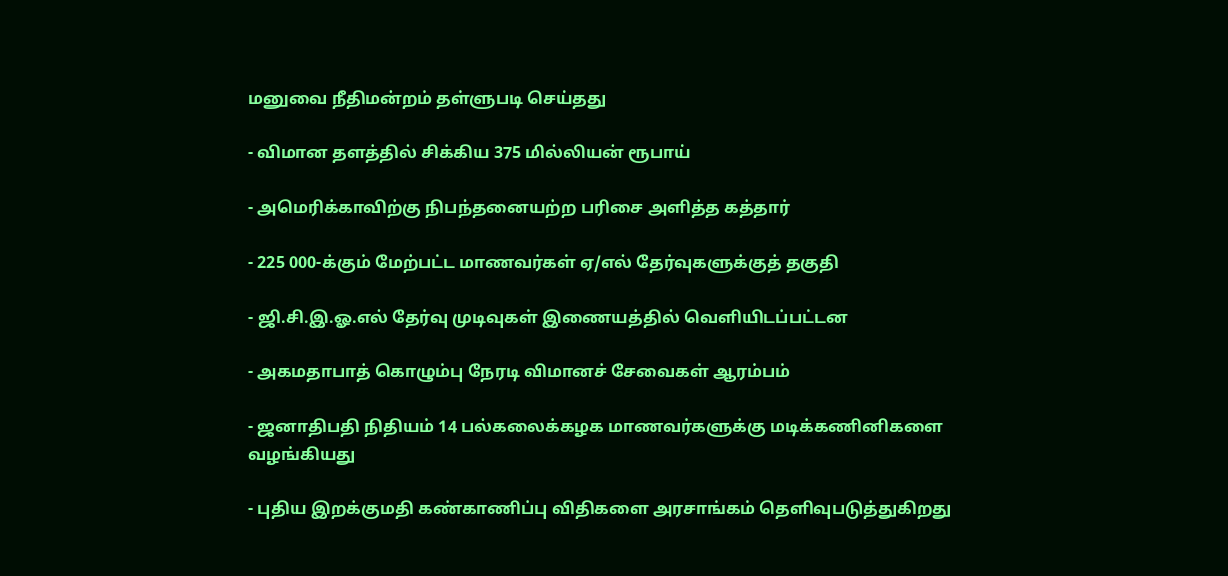மனுவை நீதிமன்றம் தள்ளுபடி செய்தது

- விமான தளத்தில் சிக்கிய 375 மில்லியன் ரூபாய்

- அமெரிக்காவிற்கு நிபந்தனையற்ற பரிசை அளித்த கத்தார்

- 225 000-க்கும் மேற்பட்ட மாணவர்கள் ஏ/எல் தேர்வுகளுக்குத் தகுதி

- ஜி.சி.இ.ஓ.எல் தேர்வு முடிவுகள் இணையத்தில் வெளியிடப்பட்டன

- அகமதாபாத் கொழும்பு நேரடி விமானச் சேவைகள் ஆரம்பம்

- ஜனாதிபதி நிதியம் 14 பல்கலைக்கழக மாணவர்களுக்கு மடிக்கணினிகளை வழங்கியது

- புதிய இறக்குமதி கண்காணிப்பு விதிகளை அரசாங்கம் தெளிவுபடுத்துகிறது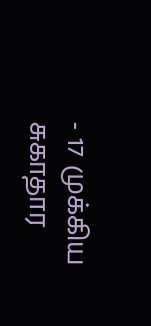- 17 முக்கிய சுகாதார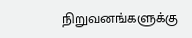நிறுவனங்களுக்கு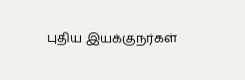புதிய இயக்குநர்கள்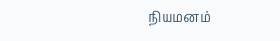நியமனம்